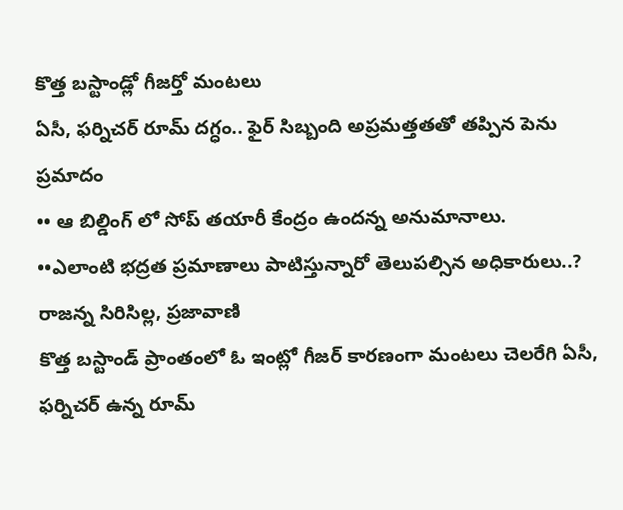కొత్త బస్టాండ్లో గీజర్తో మంటలు
ఏసీ, ఫర్నిచర్ రూమ్ దగ్ధం.. ఫైర్ సిబ్బంది అప్రమత్తతతో తప్పిన పెను ప్రమాదం
•• ఆ బిల్డింగ్ లో సోప్ తయారీ కేంద్రం ఉందన్న అనుమానాలు.
••ఎలాంటి భద్రత ప్రమాణాలు పాటిస్తున్నారో తెలుపల్సిన అధికారులు..?
రాజన్న సిరిసిల్ల, ప్రజావాణి
కొత్త బస్టాండ్ ప్రాంతంలో ఓ ఇంట్లో గీజర్ కారణంగా మంటలు చెలరేగి ఏసీ, ఫర్నిచర్ ఉన్న రూమ్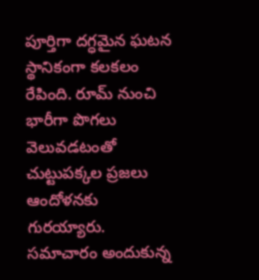పూర్తిగా దగ్ధమైన ఘటన స్థానికంగా కలకలం రేపింది. రూమ్ నుంచి భారీగా పొగలు వెలువడటంతో చుట్టుపక్కల ప్రజలు ఆందోళనకు గురయ్యారు.
సమాచారం అందుకున్న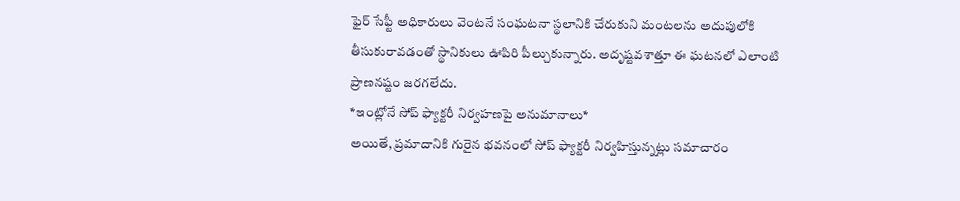ఫైర్ సేఫ్టీ అధికారులు వెంటనే సంఘటనా స్థలానికి చేరుకుని మంటలను అదుపులోకి తీసుకురావడంతో స్థానికులు ఊపిరి పీల్చుకున్నారు. అదృష్టవశాత్తూ ఈ ఘటనలో ఎలాంటి ప్రాణనష్టం జరగలేదు.
*ఇంట్లోనే సోప్ ఫ్యాక్టరీ నిర్వహణపై అనుమానాలు*
అయితే, ప్రమాదానికి గురైన భవనంలో సోప్ ఫ్యాక్టరీ నిర్వహిస్తున్నట్లు సమాచారం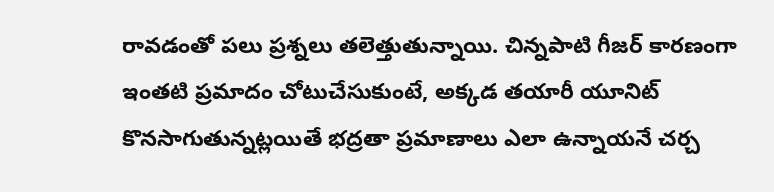రావడంతో పలు ప్రశ్నలు తలెత్తుతున్నాయి. చిన్నపాటి గీజర్ కారణంగా ఇంతటి ప్రమాదం చోటుచేసుకుంటే, అక్కడ తయారీ యూనిట్ కొనసాగుతున్నట్లయితే భద్రతా ప్రమాణాలు ఎలా ఉన్నాయనే చర్చ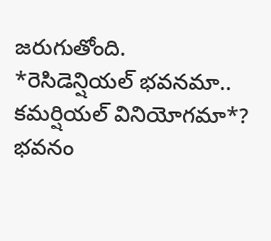జరుగుతోంది.
*రెసిడెన్షియల్ భవనమా.. కమర్షియల్ వినియోగమా*?
భవనం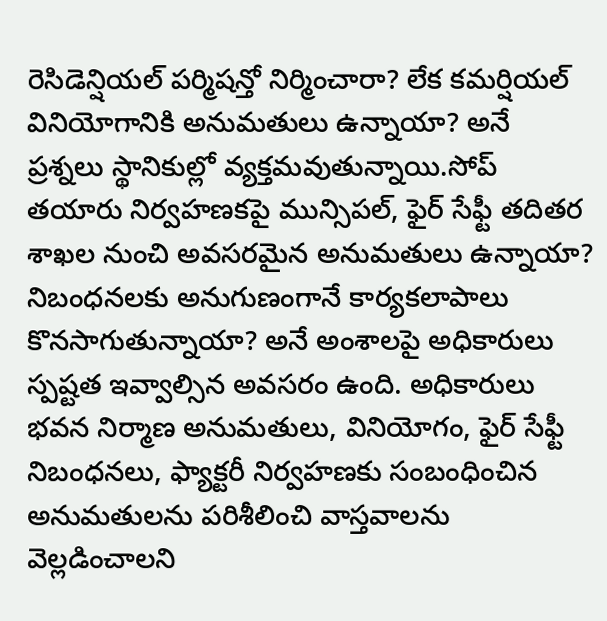రెసిడెన్షియల్ పర్మిషన్తో నిర్మించారా? లేక కమర్షియల్ వినియోగానికి అనుమతులు ఉన్నాయా? అనే ప్రశ్నలు స్థానికుల్లో వ్యక్తమవుతున్నాయి.సోప్ తయారు నిర్వహణకపై మున్సిపల్, ఫైర్ సేఫ్టీ తదితర శాఖల నుంచి అవసరమైన అనుమతులు ఉన్నాయా? నిబంధనలకు అనుగుణంగానే కార్యకలాపాలు కొనసాగుతున్నాయా? అనే అంశాలపై అధికారులు స్పష్టత ఇవ్వాల్సిన అవసరం ఉంది. అధికారులు భవన నిర్మాణ అనుమతులు, వినియోగం, ఫైర్ సేఫ్టీ నిబంధనలు, ఫ్యాక్టరీ నిర్వహణకు సంబంధించిన అనుమతులను పరిశీలించి వాస్తవాలను వెల్లడించాలని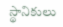స్థానికులు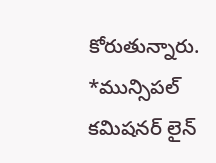కోరుతున్నారు.
*మున్సిపల్ కమిషనర్ లైన్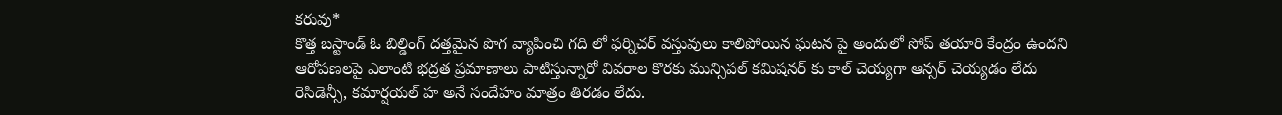కరువు*
కొత్త బస్టాండ్ ఓ బిల్డింగ్ దత్తమైన పొగ వ్యాపించి గది లో ఫర్నిచర్ వస్తువులు కాలిపోయిన ఘటన పై అందులో సోప్ తయారి కేంద్రం ఉందని ఆరోపణలపై ఎలాంటి భద్రత ప్రమాణాలు పాటిస్తున్నారో వివరాల కొరకు మున్సిపల్ కమిషనర్ కు కాల్ చెయ్యగా ఆన్సర్ చెయ్యడం లేదు రెసిడెన్సీ, కమార్షయల్ హ అనే సందేహం మాత్రం తిరడం లేదు.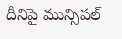దీనిపై మున్సిపల్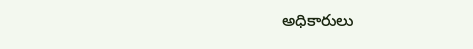అధికారులు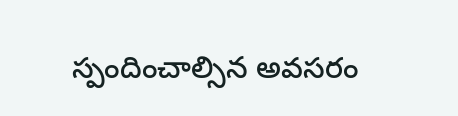స్పందించాల్సిన అవసరం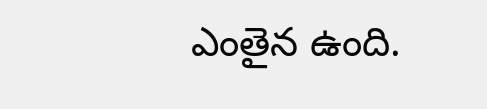ఎంతైన ఉంది.